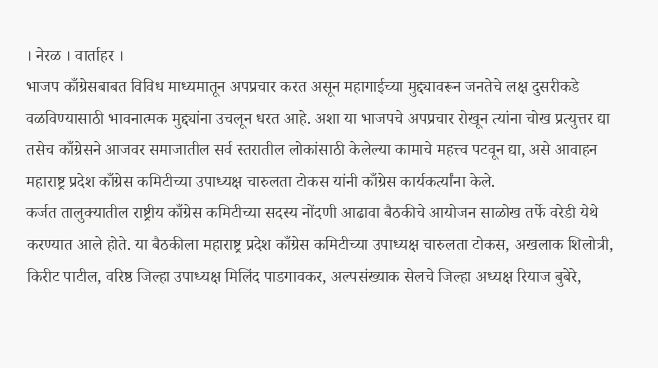। नेरळ । वार्ताहर ।
भाजप काँग्रेसबाबत विविध माध्यमातून अपप्रचार करत असून महागाईच्या मुद्द्यावरून जनतेचे लक्ष दुसरीकडे वळविण्यासाठी भावनात्मक मुद्द्यांना उचलून धरत आहे. अशा या भाजपचे अपप्रचार रोखून त्यांना चोख प्रत्युत्तर द्या तसेच काँग्रेसने आजवर समाजातील सर्व स्तरातील लोकांसाठी केलेल्या कामाचे महत्त्व पटवून द्या, असे आवाहन महाराष्ट्र प्रदेश काँग्रेस कमिटीच्या उपाध्यक्ष चारुलता टोकस यांनी काँग्रेस कार्यकर्त्यांना केले.
कर्जत तालुक्यातील राष्ट्रीय काँग्रेस कमिटीच्या सदस्य नोंदणी आढावा बैठकीचे आयोजन साळोख तर्फे वरेडी येथे करण्यात आले होते. या बैठकीला महाराष्ट्र प्रदेश काँग्रेस कमिटीच्या उपाध्यक्ष चारुलता टोकस, अखलाक शिलोत्री, किरीट पाटील, वरिष्ठ जिल्हा उपाध्यक्ष मिलिंद पाडगावकर, अल्पसंख्याक सेलचे जिल्हा अध्यक्ष रियाज बुबेरे,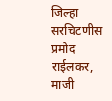जिल्हा सरचिटणीस प्रमोद राईलकर, माजी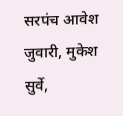सरपंच आवेश जुवारी, मुकेश सुर्वे,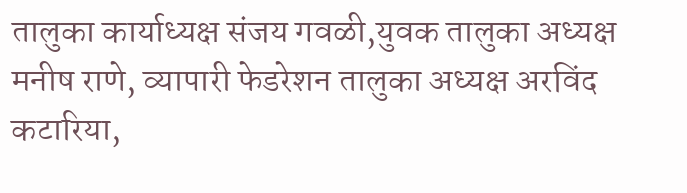तालुका कार्याध्यक्ष संजय गवळी,युवक तालुका अध्यक्ष मनीष राणे, व्यापारी फेडरेशन तालुका अध्यक्ष अरविंद कटारिया,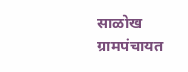साळोख ग्रामपंचायत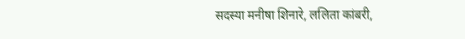सदस्या मनीषा शिनारे, ललिता कांबरी,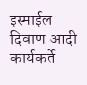इस्माईल दिवाण आदी कार्यकर्ते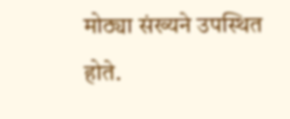मोठ्या संख्यने उपस्थित होते.